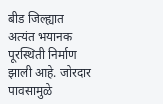बीड जिल्ह्यात अत्यंत भयानक पूरस्थिती निर्माण झाली आहे. जोरदार पावसामुळे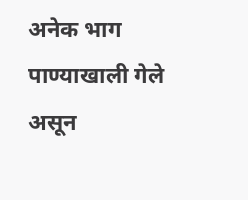अनेक भाग पाण्याखाली गेले असून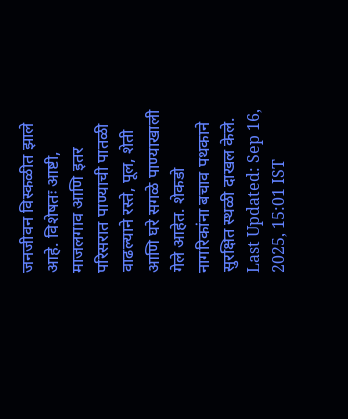जनजीवन विस्कळीत झाले आहे. विशेषतः आष्टी, माजलगाव आणि इतर परिसरात पाण्याची पातळी वाढल्याने रस्ते, पूल, शेती आणि घरे सगळे पाण्याखाली गेले आहेत. शेकडो नागरिकांना बचाव पथकाने सुरक्षित स्थळी दाखल केले.
Last Updated: Sep 16, 2025, 15:01 IST